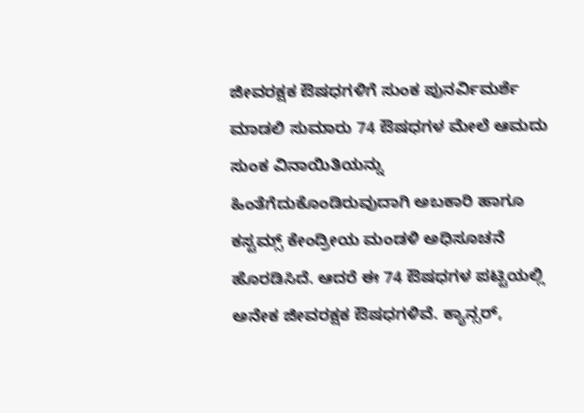ಜೀವರಕ್ಷಕ ಔಷಧಗಳಿಗೆ ಸುಂಕ ಪುನರ್ವಿಮರ್ಶೆ ಮಾಡಲಿ ಸುಮಾರು 74 ಔಷಧಗಳ ಮೇಲೆ ಆಮದು ಸುಂಕ ವಿನಾಯಿತಿಯನ್ನು ಹಿಂತೆಗೆದುಕೊಂಡಿರುವುದಾಗಿ ಅಬಕಾರಿ ಹಾಗೂ ಕಸ್ಟಮ್ಸ್ ಕೇಂದ್ರೀಯ ಮಂಡಳಿ ಅಧಿಸೂಚನೆ ಹೊರಡಿಸಿದೆ. ಆದರೆ ಈ 74 ಔಷಧಗಳ ಪಟ್ಟಿಯಲ್ಲಿ ಅನೇಕ ಜೀವರಕ್ಷಕ ಔಷಧಗಳಿವೆ. ಕ್ಯಾನ್ಸರ್,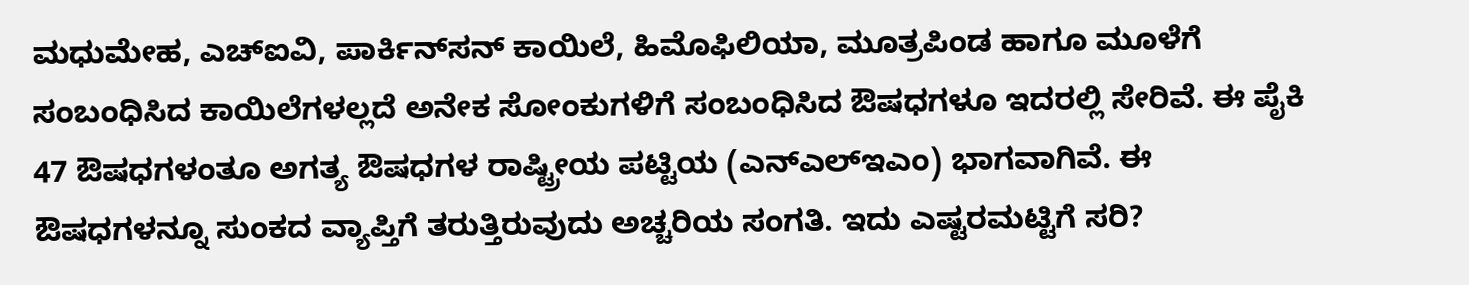ಮಧುಮೇಹ, ಎಚ್‌ಐವಿ, ಪಾರ್ಕಿನ್‌ಸನ್ ಕಾಯಿಲೆ, ಹಿಮೊಫಿಲಿಯಾ, ಮೂತ್ರಪಿಂಡ ಹಾಗೂ ಮೂಳೆಗೆ ಸಂಬಂಧಿಸಿದ ಕಾಯಿಲೆಗಳಲ್ಲದೆ ಅನೇಕ ಸೋಂಕುಗಳಿಗೆ ಸಂಬಂಧಿಸಿದ ಔಷಧಗಳೂ ಇದರಲ್ಲಿ ಸೇರಿವೆ. ಈ ಪೈಕಿ 47 ಔಷಧಗಳಂತೂ ಅಗತ್ಯ ಔಷಧಗಳ ರಾಷ್ಟ್ರೀಯ ಪಟ್ಟಿಯ (ಎನ್‌ಎಲ್‌ಇಎಂ) ಭಾಗವಾಗಿವೆ. ಈ ಔಷಧಗಳನ್ನೂ ಸುಂಕದ ವ್ಯಾಪ್ತಿಗೆ ತರುತ್ತಿರುವುದು ಅಚ್ಚರಿಯ ಸಂಗತಿ. ಇದು ಎಷ್ಟರಮಟ್ಟಿಗೆ ಸರಿ?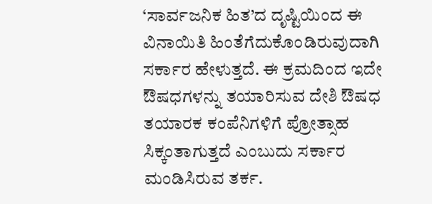‘ಸಾರ್ವಜನಿಕ ಹಿತ’ದ ದೃಷ್ಟಿಯಿಂದ ಈ ವಿನಾಯಿತಿ ಹಿಂತೆಗೆದುಕೊಂಡಿರುವುದಾಗಿ ಸರ್ಕಾರ ಹೇಳುತ್ತದೆ. ಈ ಕ್ರಮದಿಂದ ಇದೇ ಔಷಧಗಳನ್ನು ತಯಾರಿಸುವ ದೇಶಿ ಔಷಧ ತಯಾರಕ ಕಂಪೆನಿಗಳಿಗೆ ಪ್ರೋತ್ಸಾಹ ಸಿಕ್ಕಂತಾಗುತ್ತದೆ ಎಂಬುದು ಸರ್ಕಾರ ಮಂಡಿಸಿರುವ ತರ್ಕ.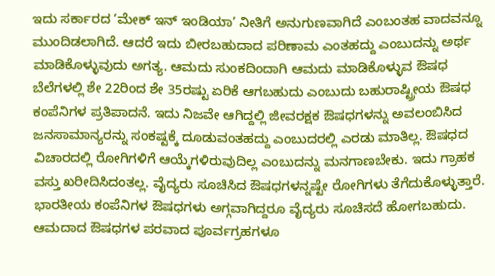ಇದು ಸರ್ಕಾರದ ‘ಮೇಕ್ ಇನ್ ಇಂಡಿಯಾ’ ನೀತಿಗೆ ಅನುಗುಣವಾಗಿದೆ ಎಂಬಂತಹ ವಾದವನ್ನೂ ಮುಂದಿಡಲಾಗಿದೆ. ಆದರೆ ಇದು ಬೀರಬಹುದಾದ ಪರಿಣಾಮ ಎಂತಹದ್ದು ಎಂಬುದನ್ನು ಅರ್ಥ ಮಾಡಿಕೊಳ್ಳುವುದು ಅಗತ್ಯ. ಆಮದು ಸುಂಕದಿಂದಾಗಿ ಆಮದು ಮಾಡಿಕೊಳ್ಳುವ ಔಷಧ ಬೆಲೆಗಳಲ್ಲಿ ಶೇ 22ರಿಂದ ಶೇ 35ರಷ್ಟು ಏರಿಕೆ ಆಗಬಹುದು ಎಂಬುದು ಬಹುರಾಷ್ಟ್ರೀಯ ಔಷಧ ಕಂಪೆನಿಗಳ ಪ್ರತಿಪಾದನೆ. ಇದು ನಿಜವೇ ಆಗಿದ್ದಲ್ಲಿ ಜೀವರಕ್ಷಕ ಔಷಧಗಳನ್ನು ಅವಲಂಬಿಸಿದ ಜನಸಾಮಾನ್ಯರನ್ನು ಸಂಕಷ್ಟಕ್ಕೆ ದೂಡುವಂತಹದ್ದು ಎಂಬುದರಲ್ಲಿ ಎರಡು ಮಾತಿಲ್ಲ. ಔಷಧದ ವಿಚಾರದಲ್ಲಿ ರೋಗಿಗಳಿಗೆ ಆಯ್ಕೆಗಳಿರುವುದಿಲ್ಲ ಎಂಬುದನ್ನು ಮನಗಾಣಬೇಕು. ಇದು ಗ್ರಾಹಕ ವಸ್ತು ಖರೀದಿಸಿದಂತಲ್ಲ. ವೈದ್ಯರು ಸೂಚಿಸಿದ ಔಷಧಗಳನ್ನಷ್ಟೇ ರೋಗಿಗಳು ತೆಗೆದುಕೊಳ್ಳುತ್ತಾರೆ. ಭಾರತೀಯ ಕಂಪೆನಿಗಳ ಔಷಧಗಳು ಅಗ್ಗವಾಗಿದ್ದರೂ ವೈದ್ಯರು ಸೂಚಿಸದೆ ಹೋಗಬಹುದು. ಆಮದಾದ ಔಷಧಗಳ ಪರವಾದ ಪೂರ್ವಗ್ರಹಗಳೂ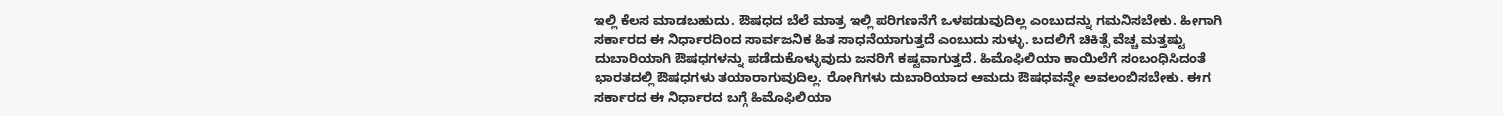ಇಲ್ಲಿ ಕೆಲಸ ಮಾಡಬಹುದು. ಔಷಧದ ಬೆಲೆ ಮಾತ್ರ ಇಲ್ಲಿ ಪರಿಗಣನೆಗೆ ಒಳಪಡುವುದಿಲ್ಲ ಎಂಬುದನ್ನು ಗಮನಿಸಬೇಕು. ಹೀಗಾಗಿ ಸರ್ಕಾರದ ಈ ನಿರ್ಧಾರದಿಂದ ಸಾರ್ವಜನಿಕ ಹಿತ ಸಾಧನೆಯಾಗುತ್ತದೆ ಎಂಬುದು ಸುಳ್ಳು. ಬದಲಿಗೆ ಚಿಕಿತ್ಸೆ ವೆಚ್ಚ ಮತ್ತಷ್ಟು ದುಬಾರಿಯಾಗಿ ಔಷಧಗಳನ್ನು ಪಡೆದುಕೊಳ್ಳುವುದು ಜನರಿಗೆ ಕಷ್ಟವಾಗುತ್ತದೆ. ಹಿಮೊಫಿಲಿಯಾ ಕಾಯಿಲೆಗೆ ಸಂಬಂಧಿಸಿದಂತೆ ಭಾರತದಲ್ಲಿ ಔಷಧಗಳು ತಯಾರಾಗುವುದಿಲ್ಲ. ರೋಗಿಗಳು ದುಬಾರಿಯಾದ ಆಮದು ಔಷಧವನ್ನೇ ಅವಲಂಬಿಸಬೇಕು. ಈಗ ಸರ್ಕಾರದ ಈ ನಿರ್ಧಾರದ ಬಗ್ಗೆ ಹಿಮೊಫಿಲಿಯಾ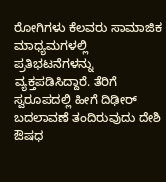ರೋಗಿಗಳು ಕೆಲವರು ಸಾಮಾಜಿಕ ಮಾಧ್ಯಮಗಳಲ್ಲಿ ಪ್ರತಿಭಟನೆಗಳನ್ನು ವ್ಯಕ್ತಪಡಿಸಿದ್ದಾರೆ. ತೆರಿಗೆ ಸ್ವರೂಪದಲ್ಲಿ ಹೀಗೆ ದಿಢೀರ್ ಬದಲಾವಣೆ ತಂದಿರುವುದು ದೇಶಿ ಔಷಧ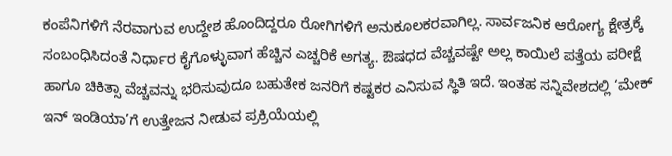ಕಂಪೆನಿಗಳಿಗೆ ನೆರವಾಗುವ ಉದ್ದೇಶ ಹೊಂದಿದ್ದರೂ ರೋಗಿಗಳಿಗೆ ಅನುಕೂಲಕರವಾಗಿಲ್ಲ. ಸಾರ್ವಜನಿಕ ಆರೋಗ್ಯ ಕ್ಷೇತ್ರಕ್ಕೆ ಸಂಬಂಧಿಸಿದಂತೆ ನಿರ್ಧಾರ ಕೈಗೊಳ್ಳುವಾಗ ಹೆಚ್ಚಿನ ಎಚ್ಚರಿಕೆ ಅಗತ್ಯ. ಔಷಧದ ವೆಚ್ಚವಷ್ಟೇ ಅಲ್ಲ ಕಾಯಿಲೆ ಪತ್ತೆಯ ಪರೀಕ್ಷೆ ಹಾಗೂ ಚಿಕಿತ್ಸಾ ವೆಚ್ಚವನ್ನು ಭರಿಸುವುದೂ ಬಹುತೇಕ ಜನರಿಗೆ ಕಷ್ಟಕರ ಎನಿಸುವ ಸ್ಥಿತಿ ಇದೆ. ಇಂತಹ ಸನ್ನಿವೇಶದಲ್ಲಿ ‘ಮೇಕ್ ಇನ್ ಇಂಡಿಯಾ’ಗೆ ಉತ್ತೇಜನ ನೀಡುವ ಪ್ರಕ್ರಿಯೆಯಲ್ಲಿ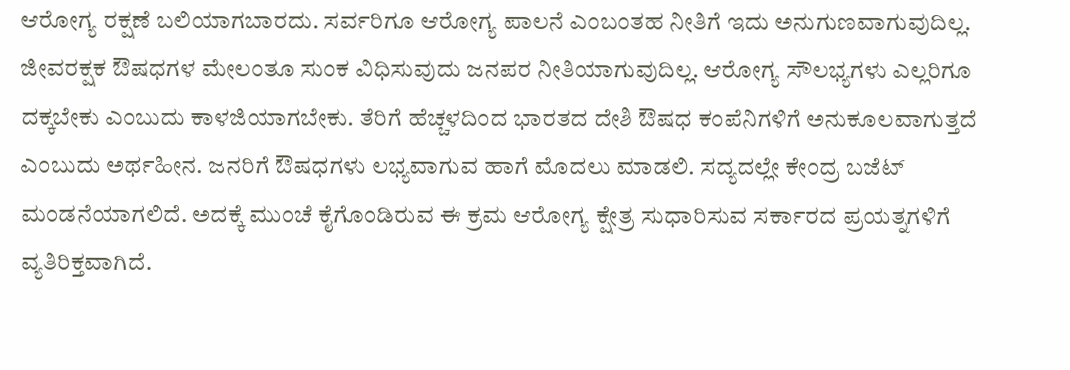ಆರೋಗ್ಯ ರಕ್ಷಣೆ ಬಲಿಯಾಗಬಾರದು. ಸರ್ವರಿಗೂ ಆರೋಗ್ಯ ಪಾಲನೆ ಎಂಬಂತಹ ನೀತಿಗೆ ಇದು ಅನುಗುಣವಾಗುವುದಿಲ್ಲ. ಜೀವರಕ್ಷಕ ಔಷಧಗಳ ಮೇಲಂತೂ ಸುಂಕ ವಿಧಿಸುವುದು ಜನಪರ ನೀತಿಯಾಗುವುದಿಲ್ಲ. ಆರೋಗ್ಯ ಸೌಲಭ್ಯಗಳು ಎಲ್ಲರಿಗೂ ದಕ್ಕಬೇಕು ಎಂಬುದು ಕಾಳಜಿಯಾಗಬೇಕು. ತೆರಿಗೆ ಹೆಚ್ಚಳದಿಂದ ಭಾರತದ ದೇಶಿ ಔಷಧ ಕಂಪೆನಿಗಳಿಗೆ ಅನುಕೂಲವಾಗುತ್ತದೆ ಎಂಬುದು ಅರ್ಥಹೀನ. ಜನರಿಗೆ ಔಷಧಗಳು ಲಭ್ಯವಾಗುವ ಹಾಗೆ ಮೊದಲು ಮಾಡಲಿ. ಸದ್ಯದಲ್ಲೇ ಕೇಂದ್ರ ಬಜೆಟ್ ಮಂಡನೆಯಾಗಲಿದೆ. ಅದಕ್ಕೆ ಮುಂಚೆ ಕೈಗೊಂಡಿರುವ ಈ ಕ್ರಮ ಆರೋಗ್ಯ ಕ್ಷೇತ್ರ ಸುಧಾರಿಸುವ ಸರ್ಕಾರದ ಪ್ರಯತ್ನಗಳಿಗೆ ವ್ಯತಿರಿಕ್ತವಾಗಿದೆ.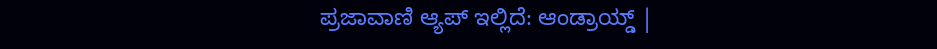ಪ್ರಜಾವಾಣಿ ಆ್ಯಪ್ ಇಲ್ಲಿದೆ: ಆಂಡ್ರಾಯ್ಡ್ |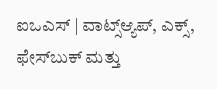ಐಒಎಸ್ | ವಾಟ್ಸ್ಆ್ಯಪ್, ಎಕ್ಸ್, ಫೇಸ್‌ಬುಕ್ ಮತ್ತು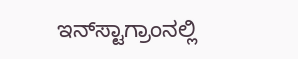ಇನ್‌ಸ್ಟಾಗ್ರಾಂನಲ್ಲಿ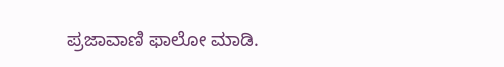ಪ್ರಜಾವಾಣಿ ಫಾಲೋ ಮಾಡಿ.